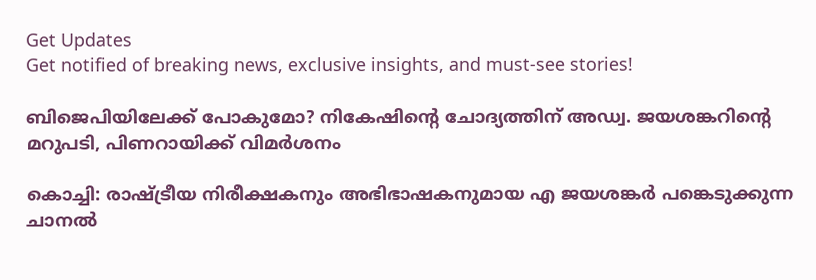Get Updates
Get notified of breaking news, exclusive insights, and must-see stories!

ബിജെപിയിലേക്ക് പോകുമോ? നികേഷിന്റെ ചോദ്യത്തിന് അഡ്വ. ജയശങ്കറിന്റെ മറുപടി, പിണറായിക്ക് വിമർശനം

കൊച്ചി: രാഷ്ട്രീയ നിരീക്ഷകനും അഭിഭാഷകനുമായ എ ജയശങ്കര്‍ പങ്കെടുക്കുന്ന ചാനല്‍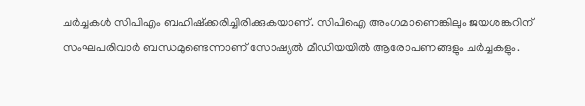ചര്‍ച്ചകള്‍ സിപിഎം ബഹിഷ്‌ക്കരിച്ചിരിക്കുകയാണ്. സിപിഐ അംഗമാണെങ്കിലും ജയശങ്കറിന് സംഘപരിവാര്‍ ബന്ധമുണ്ടെന്നാണ് സോഷ്യല്‍ മീഡിയയില്‍ ആരോപണങ്ങളും ചര്‍ച്ചകളും.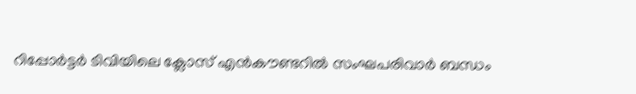റിപ്പോര്‍ട്ടര്‍ ടിവിയിലെ ക്ലോസ് എന്‍കൗണ്ടറില്‍ സംഘപരിവാര്‍ ബന്ധം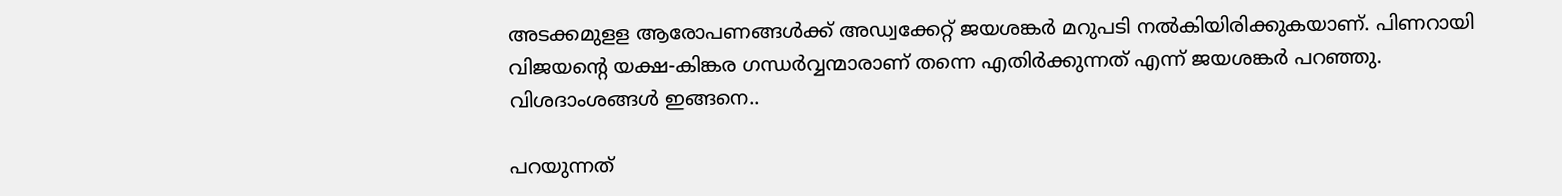അടക്കമുളള ആരോപണങ്ങള്‍ക്ക് അഡ്വക്കേറ്റ് ജയശങ്കര്‍ മറുപടി നല്‍കിയിരിക്കുകയാണ്. പിണറായി വിജയന്റെ യക്ഷ-കിങ്കര ഗന്ധര്‍വ്വന്മാരാണ് തന്നെ എതിര്‍ക്കുന്നത് എന്ന് ജയശങ്കര്‍ പറഞ്ഞു. വിശദാംശങ്ങള്‍ ഇങ്ങനെ..

പറയുന്നത്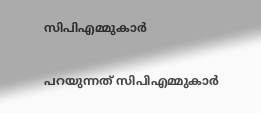സിപിഎമ്മുകാർ

പറയുന്നത് സിപിഎമ്മുകാർ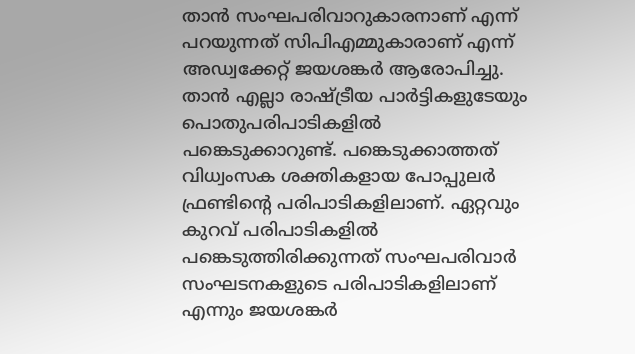താന്‍ സംഘപരിവാറുകാരനാണ് എന്ന് പറയുന്നത് സിപിഎമ്മുകാരാണ് എന്ന് അഡ്വക്കേറ്റ് ജയശങ്കര്‍ ആരോപിച്ചു. താന്‍ എല്ലാ രാഷ്ട്രീയ പാര്‍ട്ടികളുടേയും പൊതുപരിപാടികളില്‍ പങ്കെടുക്കാറുണ്ട്. പങ്കെടുക്കാത്തത് വിധ്വംസക ശക്തികളായ പോപ്പുലര്‍ ഫ്രണ്ടിന്റെ പരിപാടികളിലാണ്. ഏറ്റവും കുറവ് പരിപാടികളില്‍ പങ്കെടുത്തിരിക്കുന്നത് സംഘപരിവാര്‍ സംഘടനകളുടെ പരിപാടികളിലാണ് എന്നും ജയശങ്കര്‍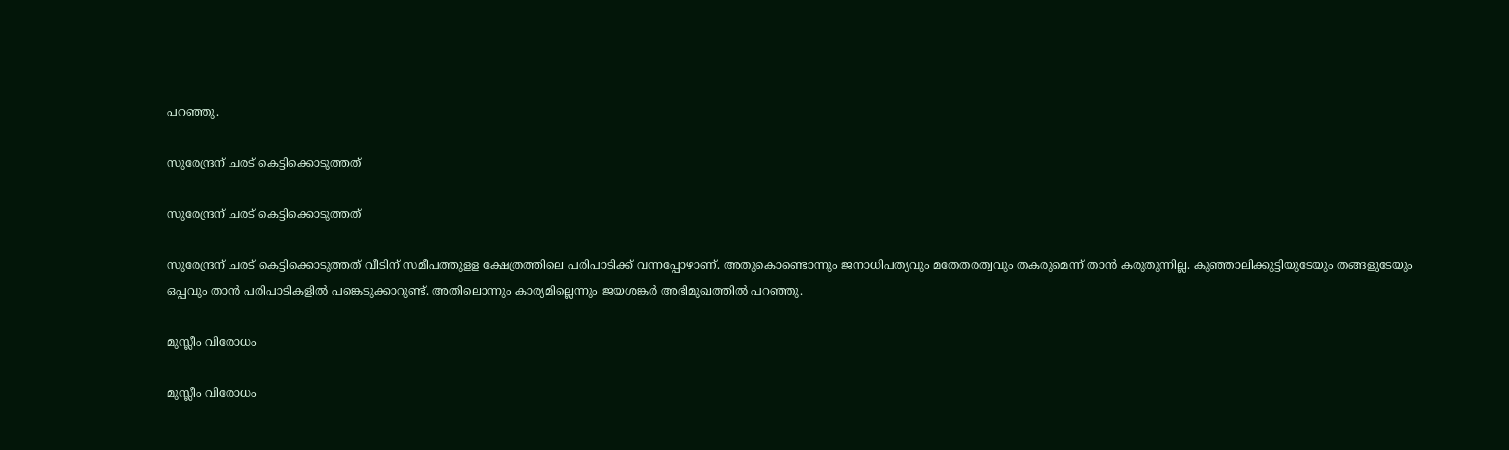പറഞ്ഞു.

സുരേന്ദ്രന് ചരട് കെട്ടിക്കൊടുത്തത്

സുരേന്ദ്രന് ചരട് കെട്ടിക്കൊടുത്തത്

സുരേന്ദ്രന് ചരട് കെട്ടിക്കൊടുത്തത് വീടിന് സമീപത്തുളള ക്ഷേത്രത്തിലെ പരിപാടിക്ക് വന്നപ്പോഴാണ്. അതുകൊണ്ടൊന്നും ജനാധിപത്യവും മതേതരത്വവും തകരുമെന്ന് താന്‍ കരുതുന്നില്ല. കുഞ്ഞാലിക്കുട്ടിയുടേയും തങ്ങളുടേയും ഒപ്പവും താന്‍ പരിപാടികളില്‍ പങ്കെടുക്കാറുണ്ട്. അതിലൊന്നും കാര്യമില്ലെന്നും ജയശങ്കര്‍ അഭിമുഖത്തില്‍ പറഞ്ഞു.

മുസ്ലീം വിരോധം

മുസ്ലീം വിരോധം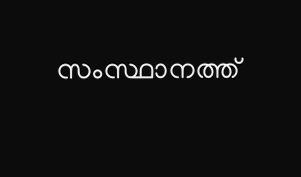സംസ്ഥാനത്ത്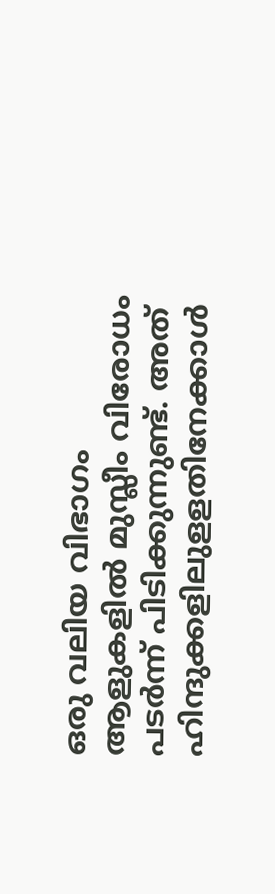ഒരു വലിയ വിഭാഗം ആളുകളില്‍ മുസ്ലീം വിരോധം പടര്‍ന്ന് പിടിക്കുന്നുണ്ട്. അത് ഹിന്ദുക്കളിലുളളതിനേക്കാള്‍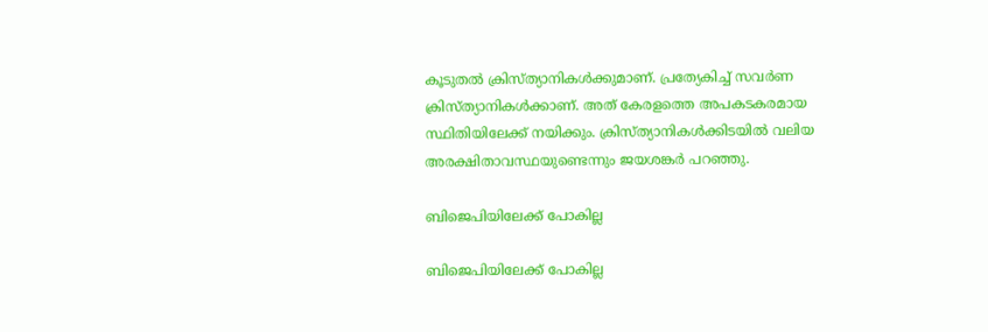കൂടുതല്‍ ക്രിസ്ത്യാനികള്‍ക്കുമാണ്. പ്രത്യേകിച്ച് സവര്‍ണ ക്രിസ്ത്യാനികള്‍ക്കാണ്. അത് കേരളത്തെ അപകടകരമായ സ്ഥിതിയിലേക്ക് നയിക്കും. ക്രിസ്ത്യാനികള്‍ക്കിടയില്‍ വലിയ അരക്ഷിതാവസ്ഥയുണ്ടെന്നും ജയശങ്കര്‍ പറഞ്ഞു.

ബിജെപിയിലേക്ക് പോകില്ല

ബിജെപിയിലേക്ക് പോകില്ല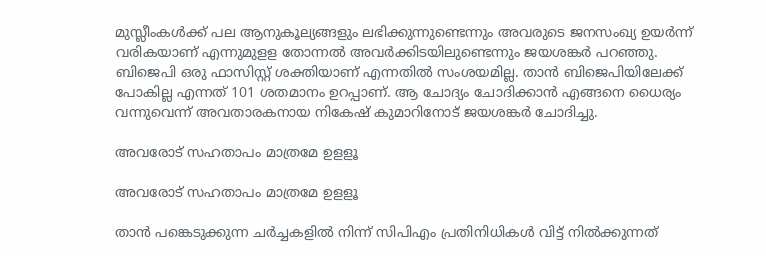മുസ്ലീംകള്‍ക്ക് പല ആനുകൂല്യങ്ങളും ലഭിക്കുന്നുണ്ടെന്നും അവരുടെ ജനസംഖ്യ ഉയര്‍ന്ന് വരികയാണ് എന്നുമുളള തോന്നല്‍ അവര്‍ക്കിടയിലുണ്ടെന്നും ജയശങ്കര്‍ പറഞ്ഞു. ബിജെപി ഒരു ഫാസിസ്റ്റ് ശക്തിയാണ് എന്നതില്‍ സംശയമില്ല. താന്‍ ബിജെപിയിലേക്ക് പോകില്ല എന്നത് 101 ശതമാനം ഉറപ്പാണ്. ആ ചോദ്യം ചോദിക്കാന്‍ എങ്ങനെ ധൈര്യം വന്നുവെന്ന് അവതാരകനായ നികേഷ് കുമാറിനോട് ജയശങ്കര്‍ ചോദിച്ചു.

അവരോട് സഹതാപം മാത്രമേ ഉളളൂ

അവരോട് സഹതാപം മാത്രമേ ഉളളൂ

താന്‍ പങ്കെടുക്കുന്ന ചര്‍ച്ചകളില്‍ നിന്ന് സിപിഎം പ്രതിനിധികള്‍ വിട്ട് നില്‍ക്കുന്നത്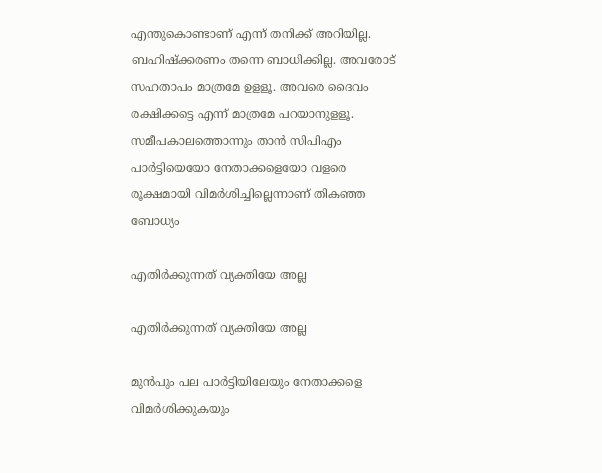എന്തുകൊണ്ടാണ് എന്ന് തനിക്ക് അറിയില്ല. ബഹിഷ്‌ക്കരണം തന്നെ ബാധിക്കില്ല. അവരോട് സഹതാപം മാത്രമേ ഉളളൂ. അവരെ ദൈവം രക്ഷിക്കട്ടെ എന്ന് മാത്രമേ പറയാനുളളൂ. സമീപകാലത്തൊന്നും താന്‍ സിപിഎം പാര്‍ട്ടിയെയോ നേതാക്കളെയോ വളരെ രൂക്ഷമായി വിമര്‍ശിച്ചില്ലെന്നാണ് തികഞ്ഞ ബോധ്യം

എതിര്‍ക്കുന്നത് വ്യക്തിയേ അല്ല

എതിര്‍ക്കുന്നത് വ്യക്തിയേ അല്ല

മുന്‍പും പല പാര്‍ട്ടിയിലേയും നേതാക്കളെ വിമര്‍ശിക്കുകയും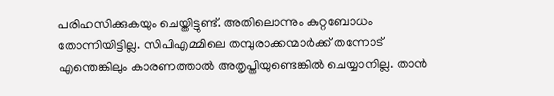പരിഹസിക്കുകയും ചെയ്തിട്ടുണ്ട്. അതിലൊന്നും കുറ്റബോധം തോന്നിയിട്ടില്ല. സിപിഎമ്മിലെ തമ്പുരാക്കന്മാര്‍ക്ക് തന്നോട് എന്തെങ്കിലും കാരണത്താല്‍ അതൃപ്തിയുണ്ടെങ്കില്‍ ചെയ്യാനില്ല. താന്‍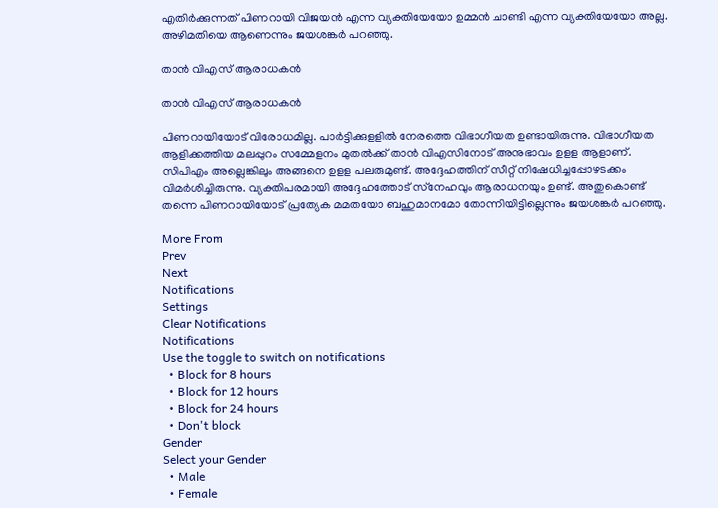എതിര്‍ക്കുന്നത് പിണറായി വിജയന്‍ എന്ന വ്യക്തിയേയോ ഉമ്മന്‍ ചാണ്ടി എന്ന വ്യക്തിയേയോ അല്ല. അഴിമതിയെ ആണെന്നും ജയശങ്കര്‍ പറഞ്ഞു.

താൻ വിഎസ് ആരാധകൻ

താൻ വിഎസ് ആരാധകൻ

പിണറായിയോട് വിരോധമില്ല. പാര്‍ട്ടിക്കുളളില്‍ നേരത്തെ വിഭാഗീയത ഉണ്ടായിരുന്നു. വിഭാഗീയത ആളിക്കത്തിയ മലപ്പുറം സമ്മേളനം മുതല്‍ക്ക് താന്‍ വിഎസിനോട് അനുഭാവം ഉളള ആളാണ്. സിപിഎം അല്ലെങ്കിലും അങ്ങനെ ഉളള പലരുമുണ്ട്. അദ്ദേഹത്തിന് സീറ്റ് നിഷേധിച്ചപ്പോഴടക്കം വിമര്‍ശിച്ചിരുന്നു. വ്യക്തിപരമായി അദ്ദേഹത്തോട് സ്‌നേഹവും ആരാധനയും ഉണ്ട്. അതുകൊണ്ട് തന്നെ പിണറായിയോട് പ്രത്യേക മമതയോ ബഹുമാനമോ തോന്നിയിട്ടില്ലെന്നും ജയശങ്കര്‍ പറഞ്ഞു.

More From
Prev
Next
Notifications
Settings
Clear Notifications
Notifications
Use the toggle to switch on notifications
  • Block for 8 hours
  • Block for 12 hours
  • Block for 24 hours
  • Don't block
Gender
Select your Gender
  • Male
  • Female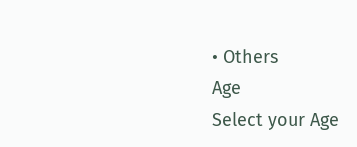• Others
Age
Select your Age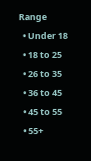Range
  • Under 18
  • 18 to 25
  • 26 to 35
  • 36 to 45
  • 45 to 55
  • 55+